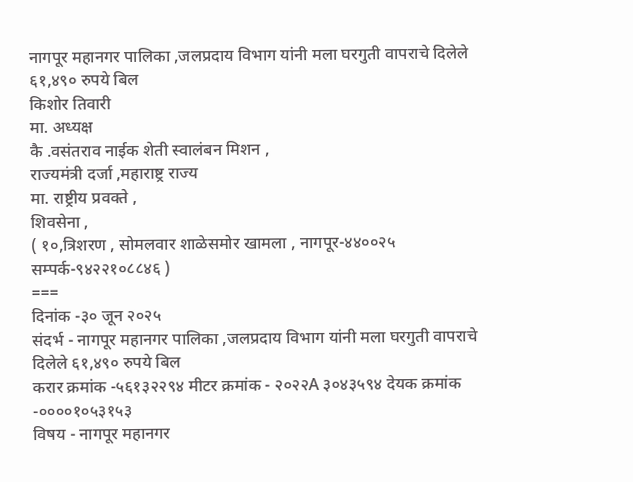नागपूर महानगर पालिका ,जलप्रदाय विभाग यांनी मला घरगुती वापराचे दिलेले ६१,४९० रुपये बिल
किशोर तिवारी
मा. अध्यक्ष
कै .वसंतराव नाईक शेती स्वालंबन मिशन ,
राज्यमंत्री दर्जा ,महाराष्ट्र राज्य
मा. राष्ट्रीय प्रवक्ते ,
शिवसेना ,
( १०,त्रिशरण , सोमलवार शाळेसमोर खामला , नागपूर-४४००२५ सम्पर्क-९४२२१०८८४६ )
===
दिनांक -३० जून २०२५
संदर्भ - नागपूर महानगर पालिका ,जलप्रदाय विभाग यांनी मला घरगुती वापराचे दिलेले ६१,४९० रुपये बिल
करार क्रमांक -५६१३२२९४ मीटर क्रमांक - २०२२A ३०४३५९४ देयक क्रमांक -००००१०५३१५३
विषय - नागपूर महानगर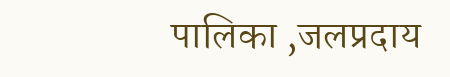पालिका ,जलप्रदाय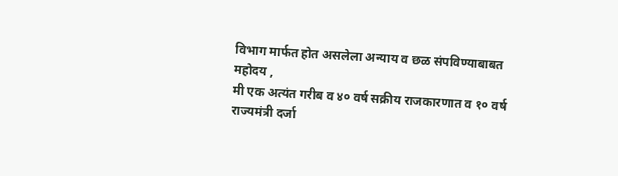विभाग मार्फत होत असलेला अन्याय व छळ संपविण्याबाबत
महोदय ,
मी एक अत्यंत गरीब व ४० वर्ष सक्रीय राजकारणात व १० वर्ष राज्यमंत्री दर्जा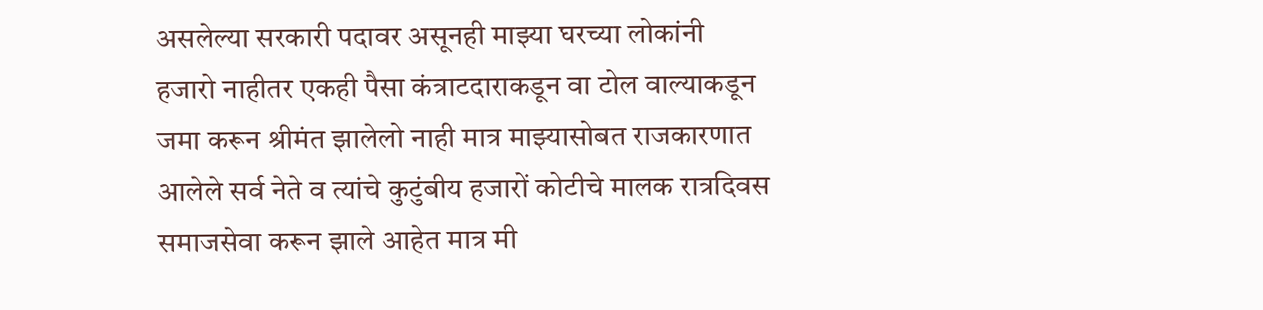असलेल्या सरकारी पदावर असूनही माझ्या घरच्या लोकांनी हजारो नाहीतर एकही पैसा कंत्राटदाराकडून वा टोल वाल्याकडून जमा करून श्रीमंत झालेलो नाही मात्र माझ्यासोबत राजकारणात आलेले सर्व नेते व त्यांचे कुटुंबीय हजारों कोटीचे मालक रात्रदिवस समाजसेवा करून झाले आहेत मात्र मी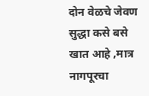दोन वेळचे जेवण सुद्धा कसे बसे खात आहे ,मात्र नागपूरचा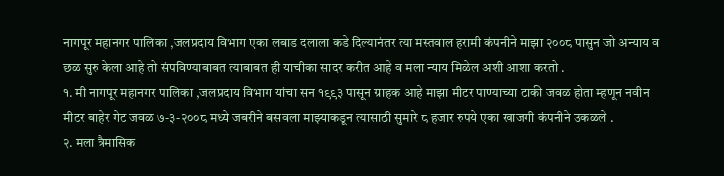नागपूर महानगर पालिका ,जलप्रदाय विभाग एका लबाड दलाला कडे दिल्यानंतर त्या मस्तवाल हरामी कंपनीने माझा २००८ पासुन जो अन्याय व छळ सुरु केला आहे तो संपविण्याबाबत त्याबाबत ही याचीका सादर करीत आहे व मला न्याय मिळेल अशी आशा करतो .
१. मी नागपूर महानगर पालिका ,जलप्रदाय विभाग यांचा सन १९९३ पासून ग्राहक आहे माझा मीटर पाण्याच्या टाकी जवळ होता म्हणून नवीन मीटर बाहेर गेट जवळ ७-३-२००८ मध्ये जबरीने बसवला माझ्याकडून त्यासाठी सुमारे ८ हजार रुपये एका खाजगी कंपनीने उकळले .
२. मला त्रैमासिक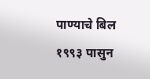पाण्याचे बिल १९९३ पासुन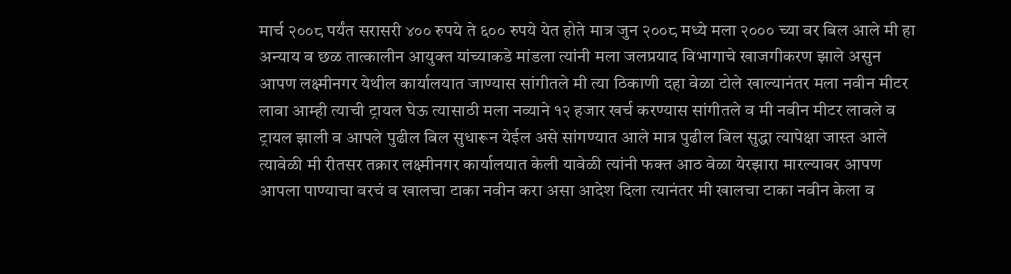मार्च २००८ पर्यंत सरासरी ४०० रुपये ते ६०० रुपये येत होते मात्र जुन २००८ मध्ये मला २००० च्या वर बिल आले मी हा अन्याय व छळ तात्कालीन आयुक्त यांच्याकडे मांडला त्यांनी मला जलप्रयाद विभागाचे खाजगीकरण झाले असुन आपण लक्ष्मीनगर येथील कार्यालयात जाण्यास सांगीतले मी त्या ठिकाणी दहा वेळा टोले खाल्यानंतर मला नवीन मीटर लावा आम्ही त्याची ट्रायल घेऊ त्यासाठी मला नव्याने १२ हजार खर्च करण्यास सांगीतले व मी नवीन मीटर लावले व ट्रायल झाली व आपले पुढील बिल सुधारून येईल असे सांगण्यात आले मात्र पुढील बिल सुद्धा त्यापेक्षा जास्त आले त्यावेळी मी रीतसर तक्रार लक्ष्मीनगर कार्यालयात केली यावेळी त्यांनी फक्त आठ वेळा येरझारा मारल्यावर आपण आपला पाण्याचा वरचं व खालचा टाका नवीन करा असा आदेश दिला त्यानंतर मी खालचा टाका नवीन केला व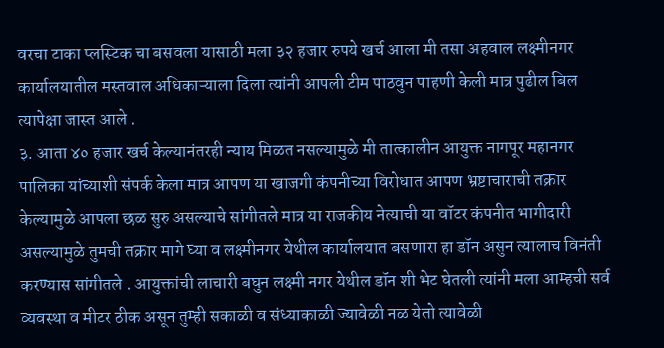वरचा टाका प्लस्टिक चा बसवला यासाठी मला ३२ हजार रुपये खर्च आला मी तसा अहवाल लक्ष्मीनगर कार्यालयातील मस्तवाल अधिकाऱ्याला दिला त्यांनी आपली टीम पाठवुन पाहणी केली मात्र पुढील बिल त्यापेक्षा जास्त आले .
३. आता ४० हजार खर्च केल्यानंतरही न्याय मिळत नसल्यामुळे मी तात्कालीन आयुक्त नागपूर महानगर पालिका यांच्याशी संपर्क केला मात्र आपण या खाजगी कंपनीच्या विरोधात आपण भ्रष्टाचाराची तक्रार केल्यामुळे आपला छळ सुरु असल्याचे सांगीतले मात्र या राजकीय नेत्याची या वॉटर कंपनीत भागीदारी असल्यामुळे तुमची तक्रार मागे घ्या व लक्ष्मीनगर येथील कार्यालयात बसणारा हा डॉन असुन त्यालाच विनंती करण्यास सांगीतले . आयुक्तांची लाचारी बघुन लक्ष्मी नगर येथील डॉन शी भेट घेतली त्यांनी मला आम्हची सर्व व्यवस्था व मीटर ठीक असून तुम्ही सकाळी व संध्याकाळी ज्यावेळी नळ येतो त्यावेळी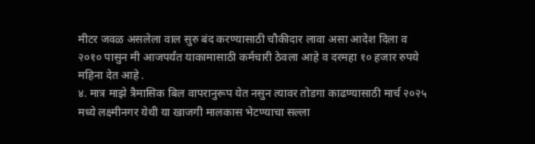मीटर जवळ असलेला वाल सुरु बंद करण्यासाठी चौकीदार लावा असा आदेश दिला व २०१० पासुन मी आजपर्यंत याकामासाठी कर्मचारी ठेवला आहे व दरमहा १० हजार रुपये महिना देत आहे .
४. मात्र माझे त्रैमासिक बिल वापरानुरूप येत नसुन त्यावर तोडगा काढण्यासाठी मार्च २०२५ मध्ये लक्ष्मीनगर येथी या खाजगी मालकास भेटण्याचा सल्ला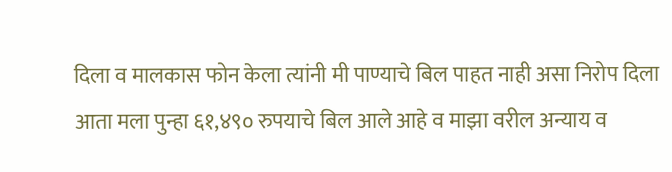दिला व मालकास फोन केला त्यांनी मी पाण्याचे बिल पाहत नाही असा निरोप दिला आता मला पुन्हा ६१,४९० रुपयाचे बिल आले आहे व माझा वरील अन्याय व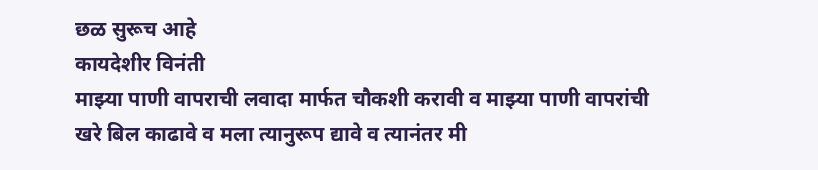छळ सुरूच आहे
कायदेशीर विनंती
माझ्या पाणी वापराची लवादा मार्फत चौकशी करावी व माझ्या पाणी वापरांची खरे बिल काढावे व मला त्यानुरूप द्यावे व त्यानंतर मी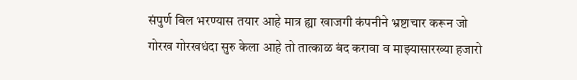संपुर्ण बिल भरण्यास तयार आहे मात्र ह्या खाजगी कंपनीने भ्रष्टाचार करून जो गोरख गोरखधंदा सुरु केला आहे तो तात्काळ बंद करावा व माझ्यासारख्या हजारो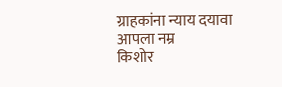ग्राहकांना न्याय दयावा
आपला नम्र
किशोर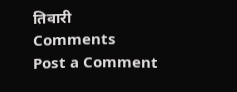तिवारी
Comments
Post a Comment